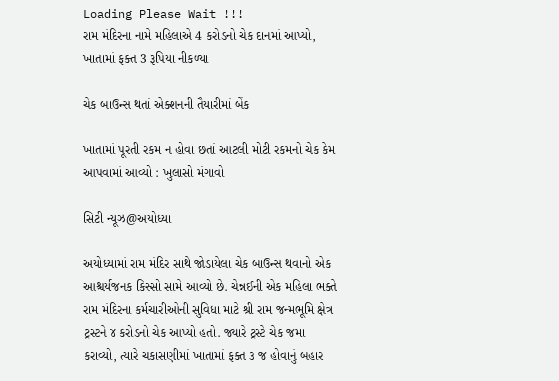Loading Please Wait !!!
રામ મંદિરના નામે મહિલાએ 4 કરોડનો ચેક દાનમાં આપ્યો, ખાતામાં ફક્ત 3 રૂપિયા નીકળ્યા

ચેક બાઉન્સ થતાં એક્શનની તૈયારીમાં બેંક

ખાતામાં પૂરતી રકમ ન હોવા છતાં આટલી મોટી રકમનો ચેક કેમ આપવામાં આવ્યો : ખુલાસો મંગાવો

સિટી ન્યૂઝ@અયોધ્યા

અયોધ્યામાં રામ મંદિર સાથે જોડાયેલા ચેક બાઉન્સ થવાનો એક આશ્ચર્યજનક કિસ્સો સામે આવ્યો છે. ચેન્નઈની એક મહિલા ભક્તે રામ મંદિરના કર્મચારીઓની સુવિધા માટે શ્રી રામ જન્મભૂમિ ક્ષેત્ર ટ્રસ્ટને ૪ કરોડનો ચેક આપ્યો હતો. જ્યારે ટ્રસ્ટે ચેક જમા કરાવ્યો, ત્યારે ચકાસણીમાં ખાતામાં ફક્ત ૩ જ હોવાનું બહાર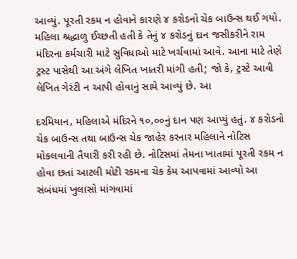આવ્યું. પૂરતી રકમ ન હોવાને કારણે ૪ કરોડનો ચેક બાઉન્સ થઈ ગયો. મહિલા શ્રદ્ધાળુ ઈચ્છતી હતી કે તેનું ૪ કરોડનું દાન જસીકરીને રામ મંદિરના કર્મચારી માટે સુવિધાઓ માટે ખર્ચવામાં આવે. આના માટે તેણે ટ્રસ્ટ પાસેથી આ અંગે લેખિત ખાતરી માંગી હતી; જો કે, ટ્રસ્ટે આવી લેખિત ગેરંટી ન આપી હોવાનું સામે આવ્યું છે. આ

દરમિયાન, મહિલાએ મંદિરને ૧૦,૦૦નું દાન પણ આપ્યું હતું. ૪ કરોડનો ચેક બાઉન્સ તથા બાઉન્સ ચેક જાહેર કરનાર મહિલાને નોટિસ મોકલવાની તૈયારી કરી રહી છે. નોટિસમાં તેમના ખાતામાં પૂરતી રકમ ન હોવા છતાં આટલી મોટી રકમના ચેક કેમ આપવામાં આવ્યો આ સંબંધમાં ખુલાસો માંગવામાં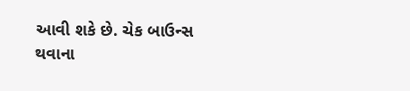આવી શકે છે. ચેક બાઉન્સ થવાના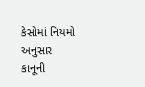કેસોમાં નિયમો અનુસાર કાનૂની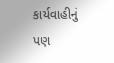કાર્યવાહીનું પણ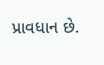પ્રાવધાન છે.